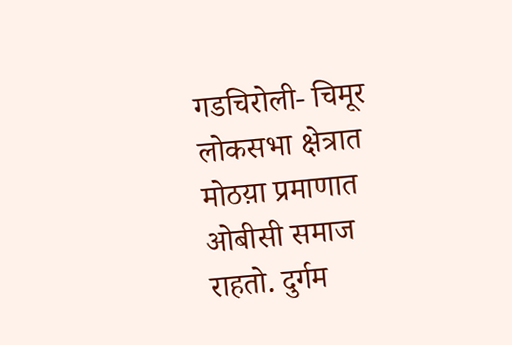गडचिरोली- चिमूर लोकसभा क्षेत्रात मोठय़ा प्रमाणात ओबीसी समाज राहतो. दुर्गम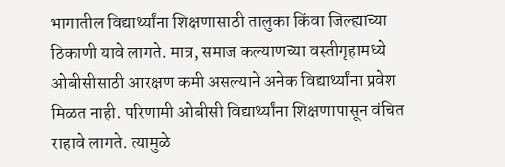भागातील विद्यार्थ्यांना शिक्षणासाठी तालुका किंवा जिल्ह्याच्या ठिकाणी यावे लागते. मात्र, समाज कल्याणच्या वस्तीगृहामध्ये ओबीसीसाठी आरक्षण कमी असल्याने अनेक विद्यार्थ्यांना प्रवेश मिळत नाही. परिणामी ओबीसी विद्यार्थ्यांना शिक्षणापासून वंचित राहावे लागते. त्यामुळे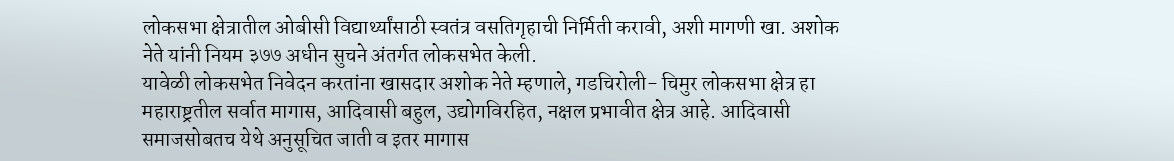लोकसभा क्षेत्रातील ओबीसी विद्यार्थ्यांसाठी स्वतंत्र वसतिगृहाची निर्मिती करावी, अशी मागणी खा. अशोक नेते यांनी नियम ३७७ अधीन सुचने अंतर्गत लोकसभेत केली.
यावेळी लोकसभेत निवेदन करतांना खासदार अशोक नेते म्हणाले, गडचिरोली- चिमुर लोकसभा क्षेत्र हा महाराष्ट्रतील सर्वात मागास, आदिवासी बहुल, उद्योगविरहित, नक्षल प्रभावीत क्षेत्र आहे. आदिवासी समाजसोबतच येथे अनुसूचित जाती व इतर मागास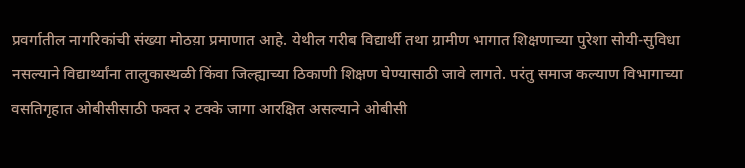प्रवर्गातील नागरिकांची संख्या मोठय़ा प्रमाणात आहे. येथील गरीब विद्यार्थी तथा ग्रामीण भागात शिक्षणाच्या पुरेशा सोयी-सुविधा नसल्याने विद्यार्थ्यांना तालुकास्थळी किंवा जिल्ह्याच्या ठिकाणी शिक्षण घेण्यासाठी जावे लागते. परंतु समाज कल्याण विभागाच्या वसतिगृहात ओबीसीसाठी फक्त २ टक्के जागा आरक्षित असल्याने ओबीसी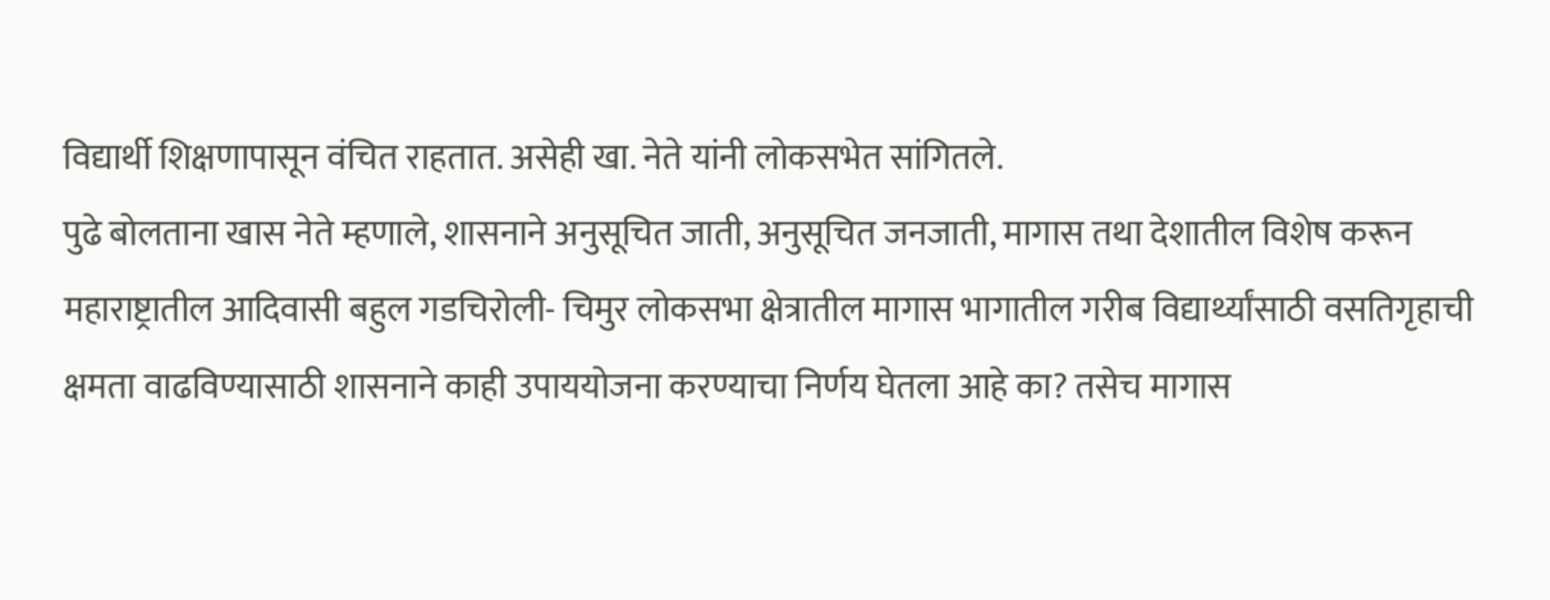विद्यार्थी शिक्षणापासून वंचित राहतात. असेही खा. नेते यांनी लोकसभेत सांगितले.
पुढे बोलताना खास नेते म्हणाले, शासनाने अनुसूचित जाती, अनुसूचित जनजाती, मागास तथा देशातील विशेष करून महाराष्ट्रातील आदिवासी बहुल गडचिरोली- चिमुर लोकसभा क्षेत्रातील मागास भागातील गरीब विद्यार्थ्यांसाठी वसतिगृहाची क्षमता वाढविण्यासाठी शासनाने काही उपाययोजना करण्याचा निर्णय घेतला आहे का? तसेच मागास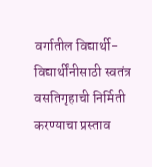वर्गातील विद्यार्थी- विद्यार्थींनीसाठी स्वतंत्र वसतिगृहाची निर्मिती करण्याचा प्रस्ताव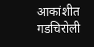आकांशीत गडचिरोली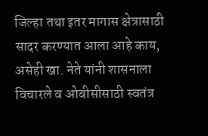जिल्हा तथा इतर मागास क्षेत्रासाठी सादर करण्यात आला आहे काय, असेही खा. नेते यांनी शासनाला विचारले व ओबीसीसाठी स्वतंत्र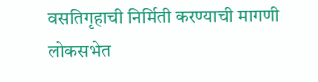वसतिगृहाची निर्मिती करण्याची मागणी लोकसभेत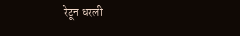रेटून धरली